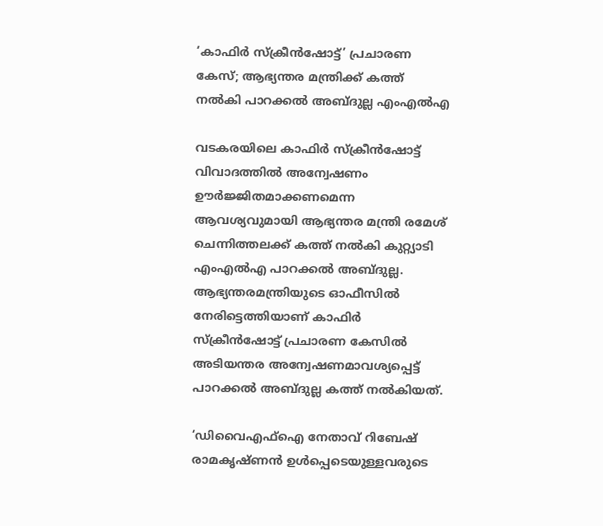‘കാഫിർ സ്‌ക്രീൻഷോട്ട്’ പ്രചാരണ കേസ്; ആഭ്യന്തര മന്ത്രിക്ക് കത്ത് നൽകി പാറക്കൽ അബ്ദുല്ല എംഎൽഎ

വടകരയിലെ കാഫിർ സ്ക്രീൻഷോട്ട് വിവാദത്തിൽ അന്വേഷണം ഊർജ്ജിതമാക്കണമെന്ന ആവശ്യവുമായി ആഭ്യന്തര മന്ത്രി രമേശ് ചെന്നിത്തലക്ക് കത്ത് നൽകി കുറ്റ്യാടി എംഎൽഎ പാറക്കൽ അബ്ദുല്ല. ആഭ്യന്തരമന്ത്രിയുടെ ഓഫീസിൽ നേരിട്ടെത്തിയാണ് കാഫിർ സ്‌ക്രീൻഷോട്ട് പ്രചാരണ കേസിൽ അടിയന്തര അന്വേഷണമാവശ്യപ്പെട്ട് പാറക്കൽ അബ്ദുല്ല കത്ത് നൽകിയത്.

‘ഡിവൈഎഫ്ഐ നേതാവ് റിബേഷ് രാമകൃഷ്ണൻ ഉൾപ്പെടെയുള്ളവരുടെ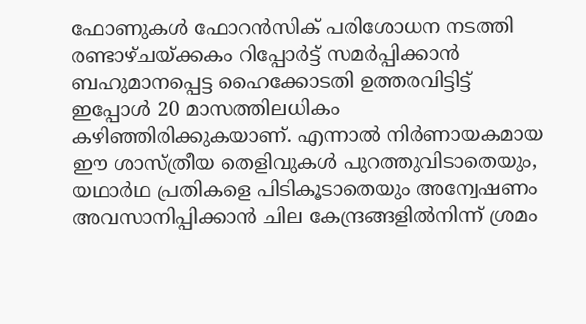ഫോണുകൾ ഫോറൻസിക് പരിശോധന നടത്തി രണ്ടാഴ്ചയ്ക്കകം റിപ്പോർട്ട് സമർപ്പിക്കാൻ ബഹുമാനപ്പെട്ട ഹൈക്കോടതി ഉത്തരവിട്ടിട്ട് ഇപ്പോൾ 20 മാസത്തിലധികം കഴിഞ്ഞിരിക്കുകയാണ്. എന്നാൽ നിർണായകമായ ഈ ശാസ്ത്രീയ തെളിവുകൾ പുറത്തുവിടാതെയും, യഥാർഥ പ്രതികളെ പിടികൂടാതെയും അന്വേഷണം അവസാനിപ്പിക്കാൻ ചില കേന്ദ്രങ്ങളിൽനിന്ന് ശ്രമം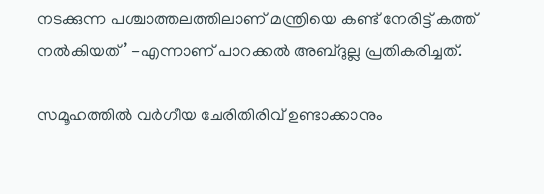നടക്കുന്ന പശ്ചാത്തലത്തിലാണ് മന്ത്രിയെ കണ്ട് നേരിട്ട് കത്ത് നൽകിയത്’ -എന്നാണ് പാറക്കൽ അബ്ദുല്ല പ്രതികരിച്ചത്.

സമൂഹത്തിൽ വർഗീയ ചേരിതിരിവ് ഉണ്ടാക്കാനും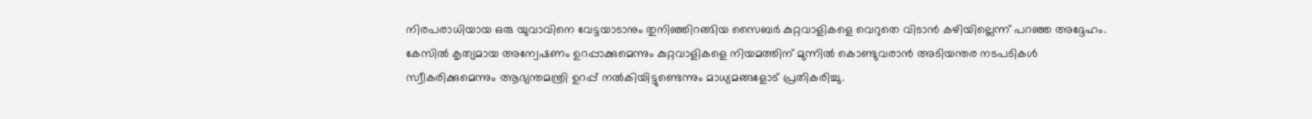നിരപരാധിയായ ഒരു യുവാവിനെ വേട്ടയാടാനും തുനിഞ്ഞിറങ്ങിയ സൈബർ കുറ്റവാളികളെ വെറുതെ വിടാൻ കഴിയില്ലെന്ന് പറഞ്ഞ അദ്ദേഹം. കേസിൽ കൃത്യമായ അന്വേഷണം ഉറപ്പാക്കുമെന്നും കുറ്റവാളികളെ നിയമത്തിന് മുന്നിൽ കൊണ്ടുവരാൻ അടിയന്തര നടപടികൾ സ്വീകരിക്കുമെന്നും ആഭ്യന്തമന്ത്രി ഉറപ്പ് നൽകിയിട്ടുണ്ടെന്നും മാധ്യമങ്ങളോട് പ്രതികരിച്ചു.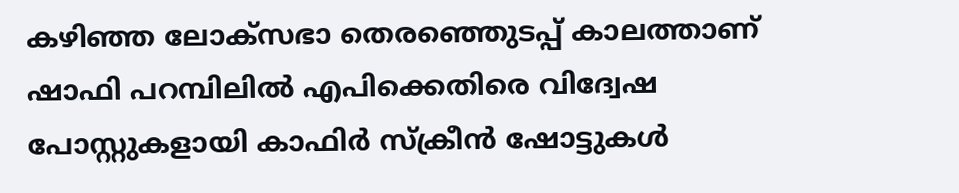കഴിഞ്ഞ ലോക്സഭാ തെരഞ്ഞെുടപ്പ് കാലത്താണ് ഷാഫി പറമ്പിലിൽ എപിക്കെതിരെ വിദ്വേഷ പോസ്റ്റുകളായി കാഫിർ സ്ക്രീൻ ഷോട്ടുകൾ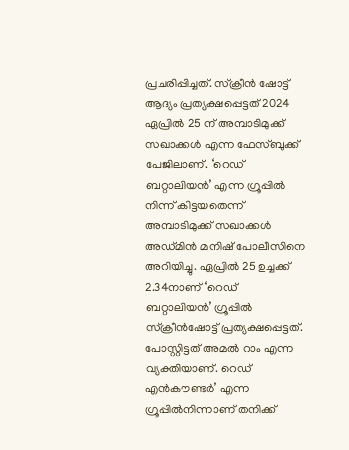പ്രചരിപ്പിച്ചത്. സ്‌ക്രീൻ ഷോട്ട് ആദ്യം പ്രത്യക്ഷപ്പെട്ടത് 2024 ഏപ്രിൽ 25 ന് അമ്പാടിമുക്ക് സഖാക്കൾ എന്ന ഫേസ്ബുക്ക് പേജിലാണ്. ‘റെഡ് ബറ്റാലിയൻ’ എന്ന ഗ്രൂപ്പിൽ നിന്ന് കിട്ടയതെന്ന് അമ്പാടിമുക്ക് സഖാക്കൾ അഡ്മിൻ മനിഷ് പോലീസിനെ അറിയിച്ചു. ഏപ്രിൽ 25 ഉച്ചക്ക് 2.34നാണ് ‘റെഡ് ബറ്റാലിയൻ’ ഗ്രൂപ്പിൽ സ്‌ക്രീൻഷോട്ട് പ്രത്യക്ഷപ്പെട്ടത്. പോസ്റ്റിട്ടത് അമൽ റാം എന്ന വ്യക്തിയാണ്. റെഡ് എൻകൗണ്ടർ’ എന്ന ഗ്രൂപ്പിൽനിന്നാണ് തനിക്ക്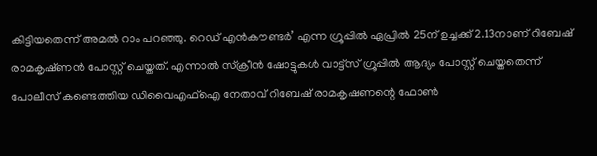കിട്ടിയതെന്ന് അമൽ റാം പറഞ്ഞു. റെഡ് എൻകൗണ്ടർ’ എന്ന ഗ്രൂപ്പിൽ ഏപ്രിൽ 25ന് ഉച്ചക്ക് 2.13നാണ് റിബേഷ് രാമകൃഷ്‌ണൻ പോസ്റ്റ് ചെയ്തത്. എന്നാൽ സ്ക്രീൻ ഷോട്ടുകൾ വാട്ട്സ് ഗ്രൂപ്പിൽ ആദ്യം പോസ്റ്റ് ചെയ്തതെന്ന് പോലീസ് കണ്ടെത്തിയ ഡിവൈഎഫ്ഐ നേതാവ് റിബേഷ് രാമകൃഷണന്റെ ഫോൺ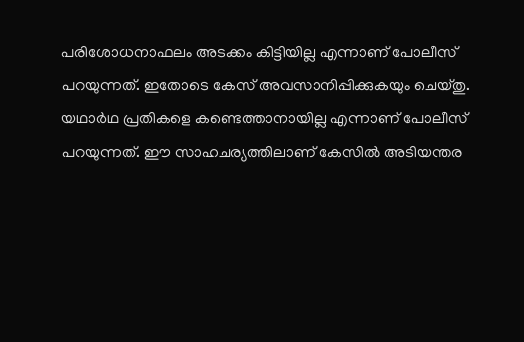പരിശോധനാഫലം അടക്കം കിട്ടിയില്ല എന്നാണ് പോലീസ് പറയുന്നത്. ഇതോടെ കേസ് അവസാനിപ്പിക്കുകയും ചെയ്തു. യഥാർഥ പ്രതികളെ കണ്ടെത്താനായില്ല എന്നാണ് പോലീസ് പറയുന്നത്. ഈ സാഹചര്യത്തിലാണ് കേസിൽ അടിയന്തര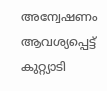അന്വേഷണം ആവശ്യപ്പെട്ട് കുറ്റ്യാടി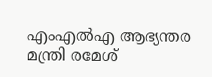എംഎൽഎ ആഭ്യന്തര മന്ത്രി രമേശ്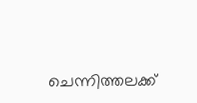ചെന്നിത്തലക്ക്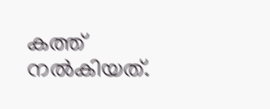കത്ത് നൽകിയത്.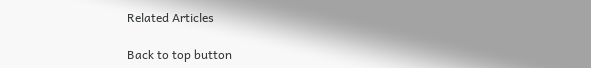Related Articles

Back to top button